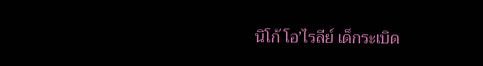นิโก้ โอ’ไรลีย์ เด็กระเบิด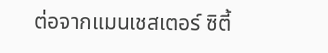ต่อจากแมนเชสเตอร์ ซิตี้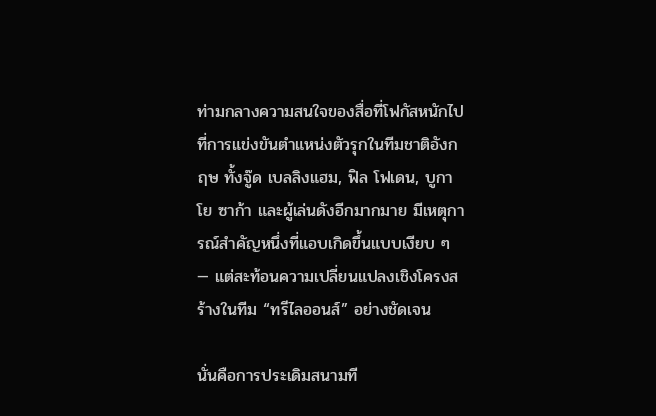ท่ามกลางความสนใจของสื่อที่โฟกัสหนักไปที่การแข่งขันตำแหน่งตัวรุกในทีมชาติอังกฤษ ทั้งจู๊ด เบลลิงแฮม, ฟิล โฟเดน, บูกาโย ซาก้า และผู้เล่นดังอีกมากมาย มีเหตุการณ์สำคัญหนึ่งที่แอบเกิดขึ้นแบบเงียบ ๆ — แต่สะท้อนความเปลี่ยนแปลงเชิงโครงสร้างในทีม “ทรีไลออนส์” อย่างชัดเจน

นั่นคือการประเดิมสนามที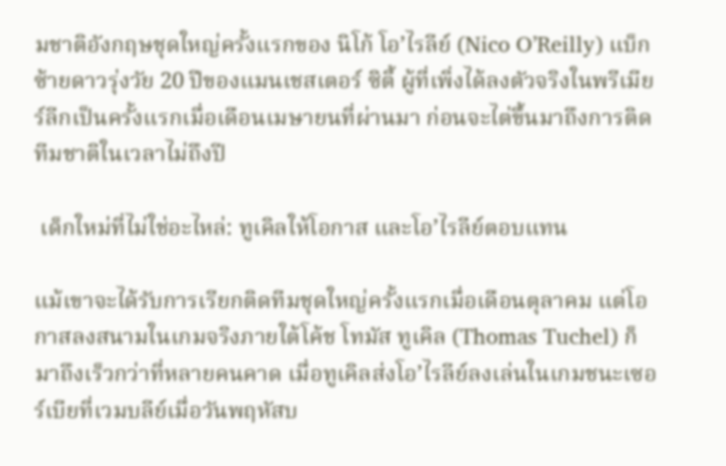มชาติอังกฤษชุดใหญ่ครั้งแรกของ นิโก้ โอ’ไรลีย์ (Nico O’Reilly) แบ็กซ้ายดาวรุ่งวัย 20 ปีของแมนเชสเตอร์ ซิตี้ ผู้ที่เพิ่งได้ลงตัวจริงในพรีเมียร์ลีกเป็นครั้งแรกเมื่อเดือนเมษายนที่ผ่านมา ก่อนจะไต่ขึ้นมาถึงการติดทีมชาติในเวลาไม่ถึงปี

 เด็กใหม่ที่ไม่ใช่อะไหล่: ทูเคิลให้โอกาส และโอ’ไรลีย์ตอบแทน

แม้เขาจะได้รับการเรียกติดทีมชุดใหญ่ครั้งแรกเมื่อเดือนตุลาคม แต่โอกาสลงสนามในเกมจริงภายใต้โค้ช โทมัส ทูเคิล (Thomas Tuchel) ก็มาถึงเร็วกว่าที่หลายคนคาด เมื่อทูเคิลส่งโอ’ไรลีย์ลงเล่นในเกมชนะเซอร์เบียที่เวมบลีย์เมื่อวันพฤหัสบ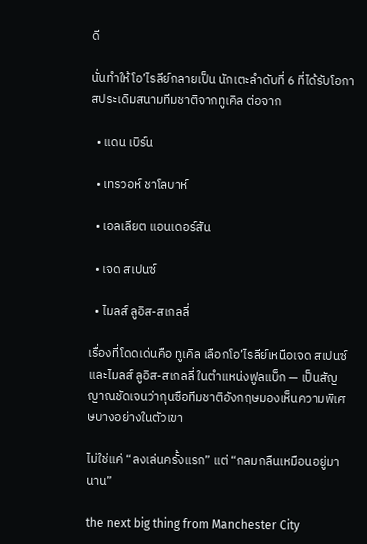ดี

นั่นทำให้โอ’ไรลีย์กลายเป็น นักเตะลำดับที่ 6 ที่ได้รับโอกาสประเดิมสนามทีมชาติจากทูเคิล ต่อจาก

  • แดน เบิร์น

  • เทรวอห์ ชาโลบาห์

  • เอลเลียต แอนเดอร์สัน

  • เจด สเปนซ์

  • ไมลส์ ลูอิส-สเกลลี่

เรื่องที่โดดเด่นคือ ทูเคิล เลือกโอ’ไรลีย์เหนือเจด สเปนซ์และไมลส์ ลูอิส-สเกลลี่ ในตำแหน่งฟูลแบ็ก — เป็นสัญญาณชัดเจนว่ากุนซือทีมชาติอังกฤษมองเห็นความพิเศษบางอย่างในตัวเขา

ไม่ใช่แค่ “ลงเล่นครั้งแรก” แต่ “กลมกลืนเหมือนอยู่มานาน”

the next big thing from Manchester City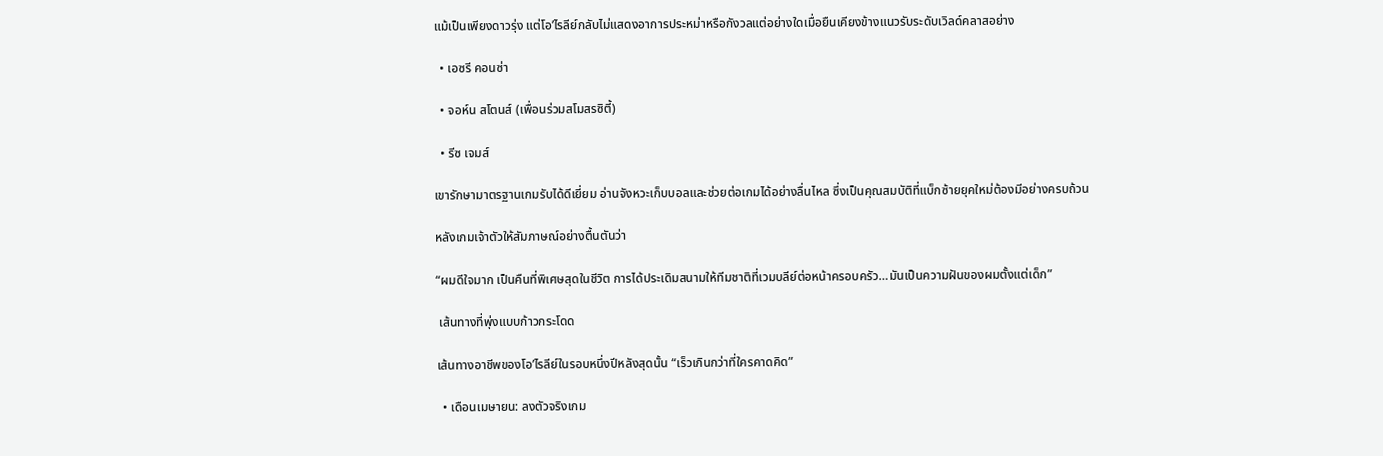แม้เป็นเพียงดาวรุ่ง แต่โอ’ไรลีย์กลับไม่แสดงอาการประหม่าหรือกังวลแต่อย่างใดเมื่อยืนเคียงข้างแนวรับระดับเวิลด์คลาสอย่าง

  • เอซรี คอนซ่า

  • จอห์น สโตนส์ (เพื่อนร่วมสโมสรซิตี้)

  • รีซ เจมส์

เขารักษามาตรฐานเกมรับได้ดีเยี่ยม อ่านจังหวะเก็บบอลและช่วยต่อเกมได้อย่างลื่นไหล ซึ่งเป็นคุณสมบัติที่แบ็กซ้ายยุคใหม่ต้องมีอย่างครบถ้วน

หลังเกมเจ้าตัวให้สัมภาษณ์อย่างตื้นตันว่า

“ผมดีใจมาก เป็นคืนที่พิเศษสุดในชีวิต การได้ประเดิมสนามให้ทีมชาติที่เวมบลีย์ต่อหน้าครอบครัว…มันเป็นความฝันของผมตั้งแต่เด็ก”

 เส้นทางที่พุ่งแบบก้าวกระโดด

เส้นทางอาชีพของโอ’ไรลีย์ในรอบหนึ่งปีหลังสุดนั้น “เร็วเกินกว่าที่ใครคาดคิด”

  • เดือนเมษายน: ลงตัวจริงเกม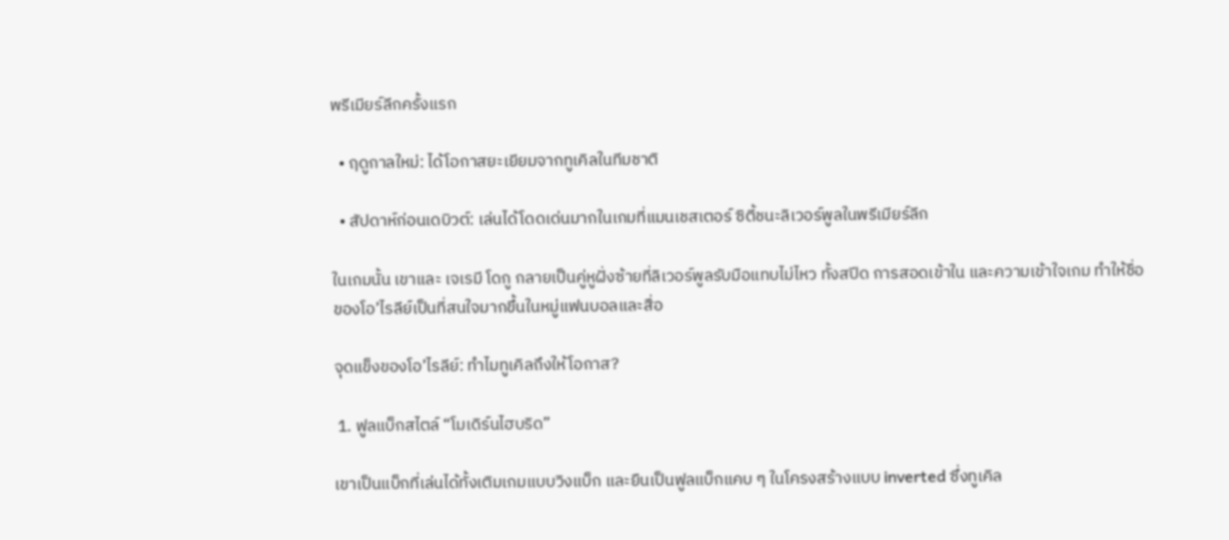พรีเมียร์ลีกครั้งแรก

  • ฤดูกาลใหม่: ได้โอกาสยะเยียมจากทูเคิลในทีมชาติ

  • สัปดาห์ก่อนเดบิวต์: เล่นได้โดดเด่นมากในเกมที่แมนเชสเตอร์ ซิตี้ชนะลิเวอร์พูลในพรีเมียร์ลีก

ในเกมนั้น เขาและ เจเรมี โดกู กลายเป็นคู่หูฝั่งซ้ายที่ลิเวอร์พูลรับมือแทบไม่ไหว ทั้งสปีด การสอดเข้าใน และความเข้าใจเกม ทำให้ชื่อของโอ’ไรลีย์เป็นที่สนใจมากขึ้นในหมู่แฟนบอลและสื่อ

จุดแข็งของโอ’ไรลีย์: ทำไมทูเคิลถึงให้โอกาส?

 1. ฟูลแบ็กสไตล์ “โมเดิร์นไฮบริด”

เขาเป็นแบ็กที่เล่นได้ทั้งเติมเกมแบบวิงแบ็ก และยืนเป็นฟูลแบ็กแคบ ๆ ในโครงสร้างแบบ inverted ซึ่งทูเคิล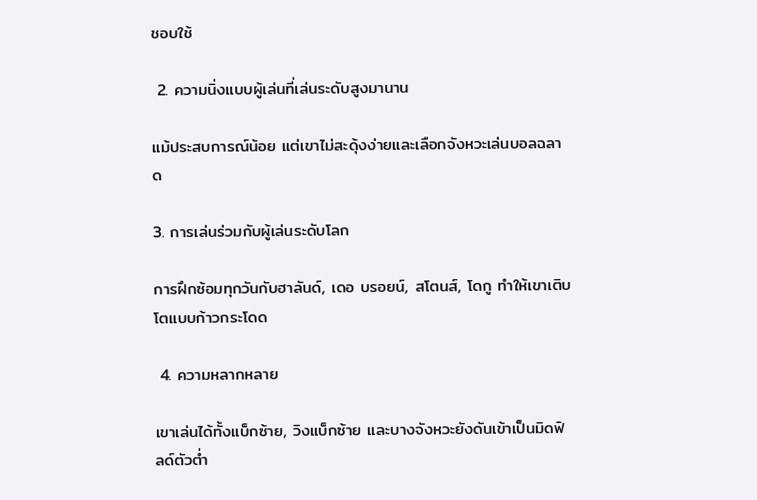ชอบใช้

 2. ความนิ่งแบบผู้เล่นที่เล่นระดับสูงมานาน

แม้ประสบการณ์น้อย แต่เขาไม่สะดุ้งง่ายและเลือกจังหวะเล่นบอลฉลาด

3. การเล่นร่วมกับผู้เล่นระดับโลก

การฝึกซ้อมทุกวันกับฮาลันด์, เดอ บรอยน์, สโตนส์, โดกู ทำให้เขาเติบโตแบบก้าวกระโดด

 4. ความหลากหลาย

เขาเล่นได้ทั้งแบ็กซ้าย, วิงแบ็กซ้าย และบางจังหวะยังดันเข้าเป็นมิดฟิลด์ตัวต่ำ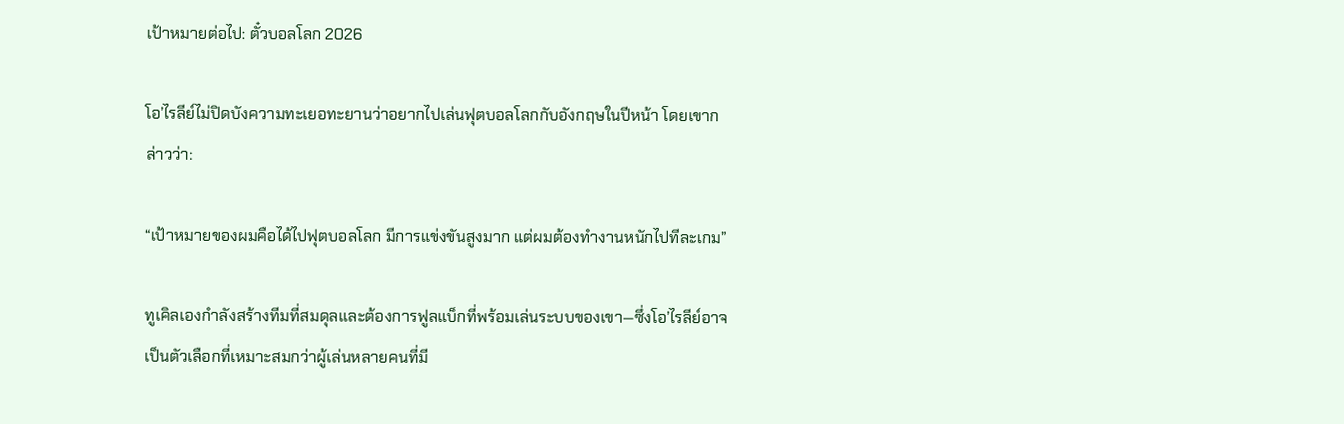เป้าหมายต่อไป: ตั๋วบอลโลก 2026

โอ’ไรลีย์ไม่ปิดบังความทะเยอทะยานว่าอยากไปเล่นฟุตบอลโลกกับอังกฤษในปีหน้า โดยเขากล่าวว่า:

“เป้าหมายของผมคือได้ไปฟุตบอลโลก มีการแข่งขันสูงมาก แต่ผมต้องทำงานหนักไปทีละเกม”

ทูเคิลเองกำลังสร้างทีมที่สมดุลและต้องการฟูลแบ็กที่พร้อมเล่นระบบของเขา—ซึ่งโอ’ไรลีย์อาจเป็นตัวเลือกที่เหมาะสมกว่าผู้เล่นหลายคนที่มี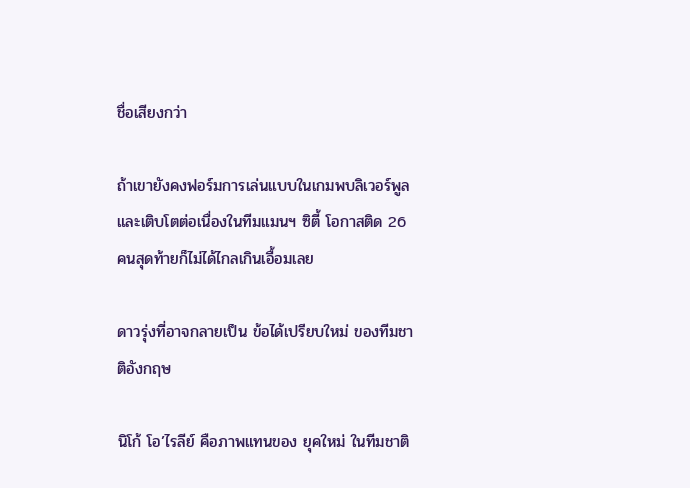ชื่อเสียงกว่า

ถ้าเขายังคงฟอร์มการเล่นแบบในเกมพบลิเวอร์พูล และเติบโตต่อเนื่องในทีมแมนฯ ซิตี้ โอกาสติด 26 คนสุดท้ายก็ไม่ได้ไกลเกินเอื้อมเลย

ดาวรุ่งที่อาจกลายเป็น ข้อได้เปรียบใหม่ ของทีมชาติอังกฤษ

นิโก้ โอ’ไรลีย์ คือภาพแทนของ ยุคใหม่ ในทีมชาติ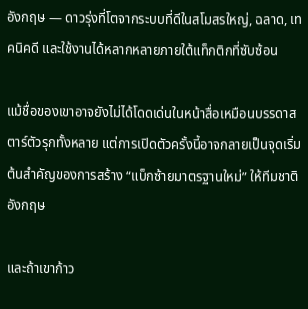อังกฤษ — ดาวรุ่งที่โตจากระบบที่ดีในสโมสรใหญ่, ฉลาด, เทคนิคดี และใช้งานได้หลากหลายภายใต้แท็กติกที่ซับซ้อน

แม้ชื่อของเขาอาจยังไม่ได้โดดเด่นในหน้าสื่อเหมือนบรรดาสตาร์ตัวรุกทั้งหลาย แต่การเปิดตัวครั้งนี้อาจกลายเป็นจุดเริ่มต้นสำคัญของการสร้าง “แบ็กซ้ายมาตรฐานใหม่” ให้ทีมชาติอังกฤษ

และถ้าเขาก้าว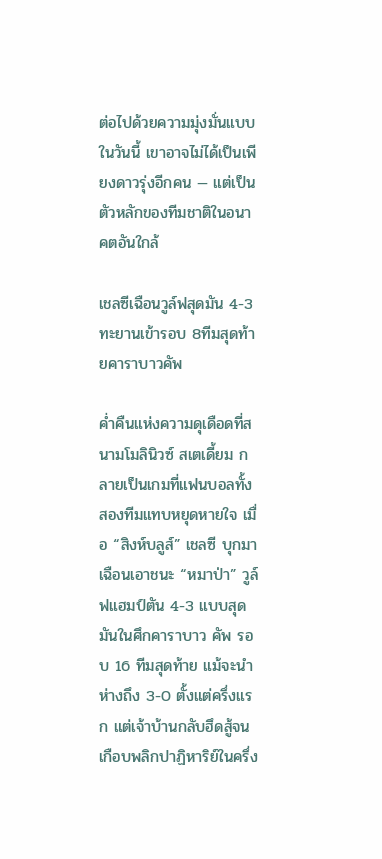ต่อไปด้วยความมุ่งมั่นแบบในวันนี้ เขาอาจไม่ได้เป็นเพียงดาวรุ่งอีกคน — แต่เป็นตัวหลักของทีมชาติในอนาคตอันใกล้

เชลซีเฉือนวูล์ฟสุดมัน 4-3 ทะยานเข้ารอบ 8ทีมสุดท้ายคาราบาวคัพ

ค่ำคืนแห่งความดุเดือดที่สนามโมลินิวซ์ สเตเดี้ยม กลายเป็นเกมที่แฟนบอลทั้งสองทีมแทบหยุดหายใจ เมื่อ “สิงห์บลูส์” เชลซี บุกมาเฉือนเอาชนะ “หมาป่า” วูล์ฟแฮมป์ตัน 4-3 แบบสุดมันในศึกคาราบาว คัพ รอบ 16 ทีมสุดท้าย แม้จะนำห่างถึง 3-0 ตั้งแต่ครึ่งแรก แต่เจ้าบ้านกลับฮึดสู้จนเกือบพลิกปาฏิหาริย์ในครึ่ง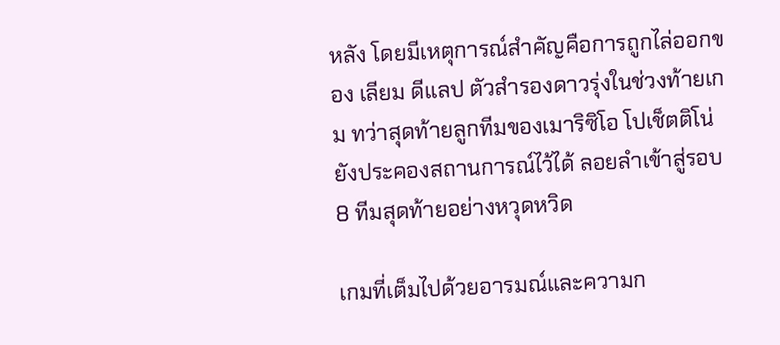หลัง โดยมีเหตุการณ์สำคัญคือการถูกไล่ออกของ เลียม ดีแลป ตัวสำรองดาวรุ่งในช่วงท้ายเกม ทว่าสุดท้ายลูกทีมของเมาริซิโอ โปเช็ตติโน่ ยังประคองสถานการณ์ไว้ได้ ลอยลำเข้าสู่รอบ 8 ทีมสุดท้ายอย่างหวุดหวิด

เกมที่เต็มไปด้วยอารมณ์และความก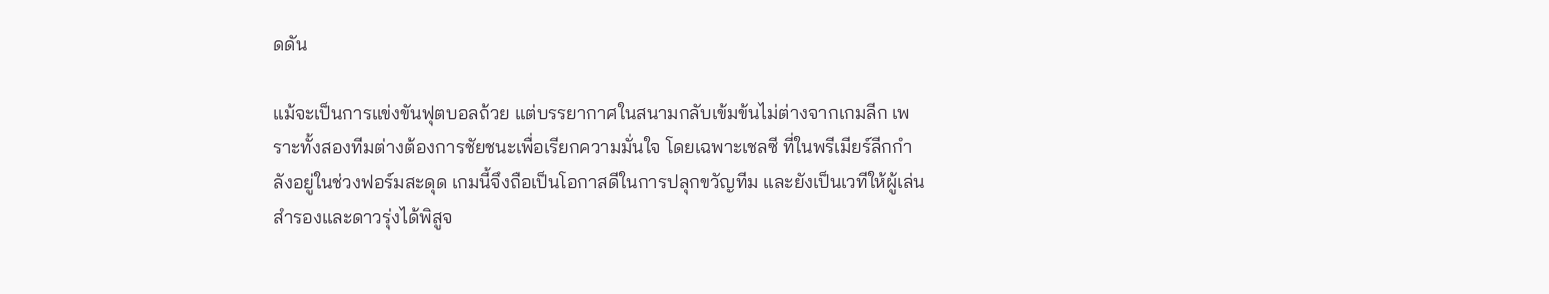ดดัน

แม้จะเป็นการแข่งขันฟุตบอลถ้วย แต่บรรยากาศในสนามกลับเข้มข้นไม่ต่างจากเกมลีก เพราะทั้งสองทีมต่างต้องการชัยชนะเพื่อเรียกความมั่นใจ โดยเฉพาะเชลซี ที่ในพรีเมียร์ลีกกำลังอยู่ในช่วงฟอร์มสะดุด เกมนี้จึงถือเป็นโอกาสดีในการปลุกขวัญทีม และยังเป็นเวทีให้ผู้เล่นสำรองและดาวรุ่งได้พิสูจ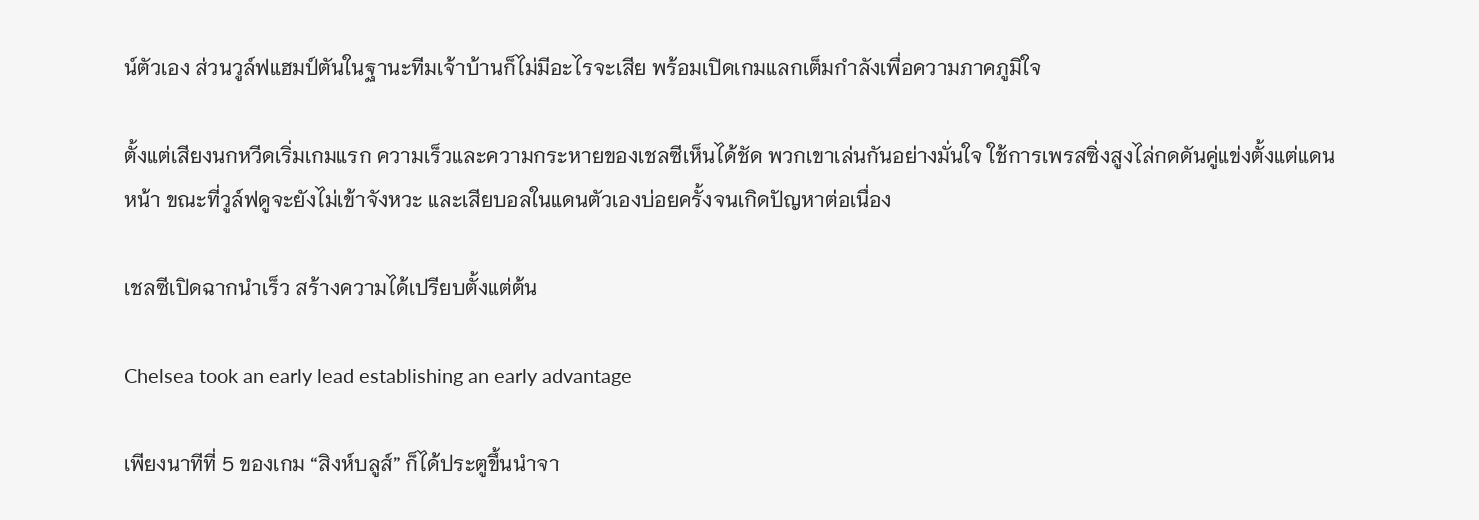น์ตัวเอง ส่วนวูล์ฟแฮมป์ตันในฐานะทีมเจ้าบ้านก็ไม่มีอะไรจะเสีย พร้อมเปิดเกมแลกเต็มกำลังเพื่อความภาคภูมิใจ

ตั้งแต่เสียงนกหวีดเริ่มเกมแรก ความเร็วและความกระหายของเชลซีเห็นได้ชัด พวกเขาเล่นกันอย่างมั่นใจ ใช้การเพรสซิ่งสูงไล่กดดันคู่แข่งตั้งแต่แดนหน้า ขณะที่วูล์ฟดูจะยังไม่เข้าจังหวะ และเสียบอลในแดนตัวเองบ่อยครั้งจนเกิดปัญหาต่อเนื่อง

เชลซีเปิดฉากนำเร็ว สร้างความได้เปรียบตั้งแต่ต้น

Chelsea took an early lead establishing an early advantage

เพียงนาทีที่ 5 ของเกม “สิงห์บลูส์” ก็ได้ประตูขึ้นนำจา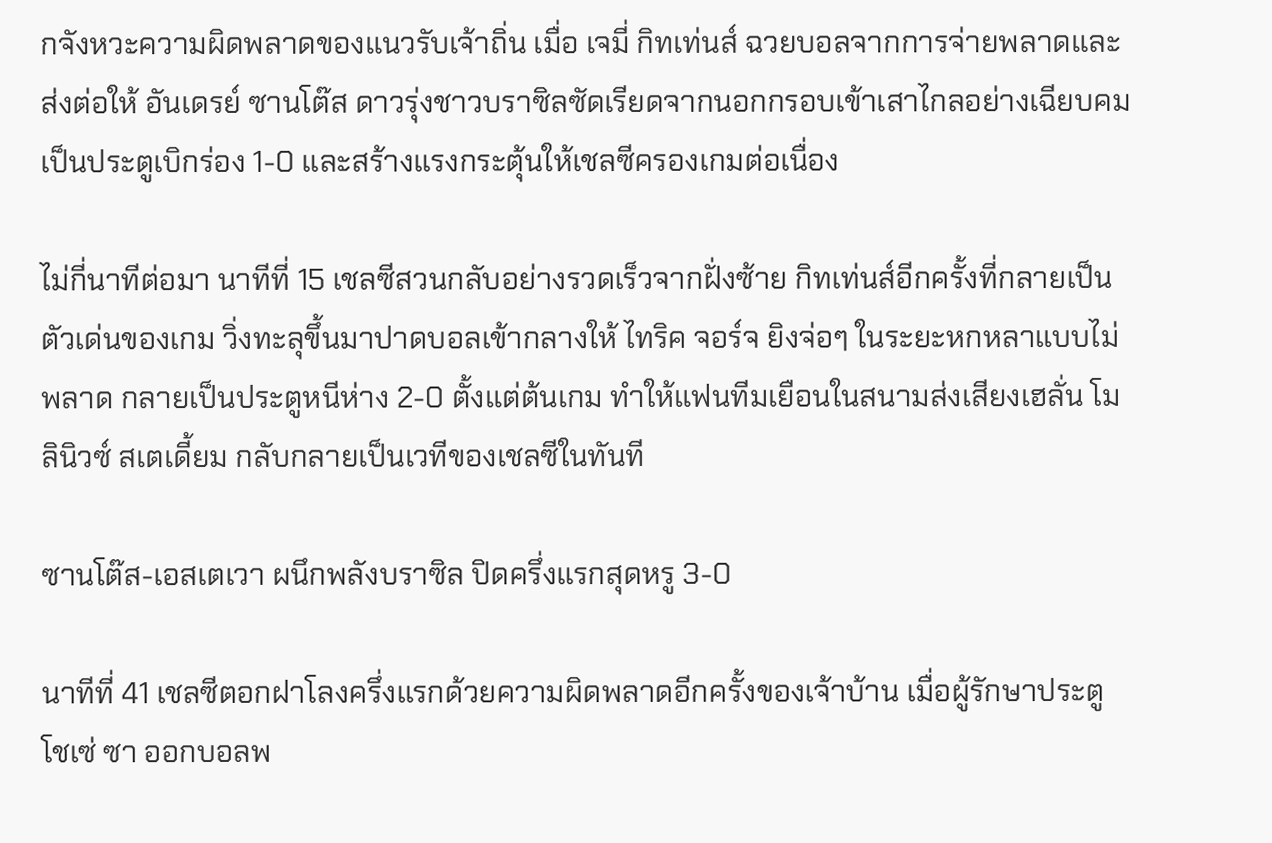กจังหวะความผิดพลาดของแนวรับเจ้าถิ่น เมื่อ เจมี่ กิทเท่นส์ ฉวยบอลจากการจ่ายพลาดและส่งต่อให้ อันเดรย์ ซานโต๊ส ดาวรุ่งชาวบราซิลซัดเรียดจากนอกกรอบเข้าเสาไกลอย่างเฉียบคม เป็นประตูเบิกร่อง 1-0 และสร้างแรงกระตุ้นให้เชลซีครองเกมต่อเนื่อง

ไม่กี่นาทีต่อมา นาทีที่ 15 เชลซีสวนกลับอย่างรวดเร็วจากฝั่งซ้าย กิทเท่นส์อีกครั้งที่กลายเป็นตัวเด่นของเกม วิ่งทะลุขึ้นมาปาดบอลเข้ากลางให้ ไทริค จอร์จ ยิงจ่อๆ ในระยะหกหลาแบบไม่พลาด กลายเป็นประตูหนีห่าง 2-0 ตั้งแต่ต้นเกม ทำให้แฟนทีมเยือนในสนามส่งเสียงเฮลั่น โมลินิวซ์ สเตเดี้ยม กลับกลายเป็นเวทีของเชลซีในทันที

ซานโต๊ส-เอสเตเวา ผนึกพลังบราซิล ปิดครึ่งแรกสุดหรู 3-0

นาทีที่ 41 เชลซีตอกฝาโลงครึ่งแรกด้วยความผิดพลาดอีกครั้งของเจ้าบ้าน เมื่อผู้รักษาประตู โชเซ่ ซา ออกบอลพ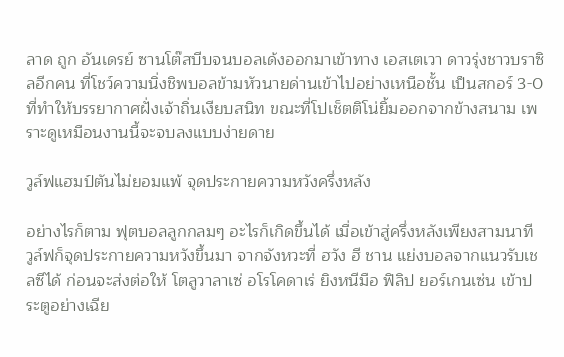ลาด ถูก อันเดรย์ ซานโต๊สบีบจนบอลเด้งออกมาเข้าทาง เอสเตเวา ดาวรุ่งชาวบราซิลอีกคน ที่โชว์ความนิ่งชิพบอลข้ามหัวนายด่านเข้าไปอย่างเหนือชั้น เป็นสกอร์ 3-0 ที่ทำให้บรรยากาศฝั่งเจ้าถิ่นเงียบสนิท ขณะที่โปเช็ตติโน่ยิ้มออกจากข้างสนาม เพราะดูเหมือนงานนี้จะจบลงแบบง่ายดาย

วูล์ฟแฮมป์ตันไม่ยอมแพ้ จุดประกายความหวังครึ่งหลัง

อย่างไรก็ตาม ฟุตบอลลูกกลมๆ อะไรก็เกิดขึ้นได้ เมื่อเข้าสู่ครึ่งหลังเพียงสามนาที วูล์ฟก็จุดประกายความหวังขึ้นมา จากจังหวะที่ ฮวัง ฮี ชาน แย่งบอลจากแนวรับเชลซีได้ ก่อนจะส่งต่อให้ โตลูวาลาเซ่ อโรโคดาเร่ ยิงหนีมือ ฟิลิป ยอร์เกนเซ่น เข้าประตูอย่างเฉีย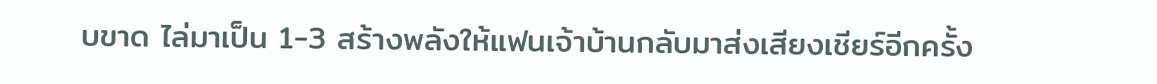บขาด ไล่มาเป็น 1-3 สร้างพลังให้แฟนเจ้าบ้านกลับมาส่งเสียงเชียร์อีกครั้ง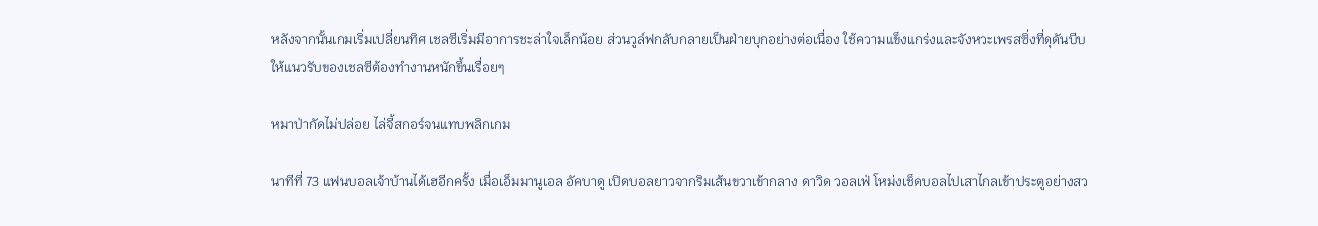หลังจากนั้นเกมเริ่มเปลี่ยนทิศ เชลซีเริ่มมีอาการชะล่าใจเล็กน้อย ส่วนวูล์ฟกลับกลายเป็นฝ่ายบุกอย่างต่อเนื่อง ใช้ความแข็งแกร่งและจังหวะเพรสซิ่งที่ดุดันบีบให้แนวรับของเชลซีต้องทำงานหนักขึ้นเรื่อยๆ

หมาป่ากัดไม่ปล่อย ไล่จี้สกอร์จนแทบพลิกเกม

นาทีที่ 73 แฟนบอลเจ้าบ้านได้เฮอีกครั้ง เมื่อเอ็มมานูเอล อัคบาดู เปิดบอลยาวจากริมเส้นขวาเข้ากลาง ดาวิด วอลเฟ่ โหม่งเช็ดบอลไปเสาไกลเข้าประตูอย่างสว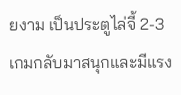ยงาม เป็นประตูไล่จี้ 2-3 เกมกลับมาสนุกและมีแรง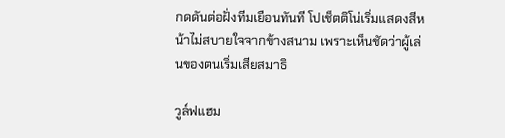กดดันต่อฝั่งทีมเยือนทันที โปเช็ตติโน่เริ่มแสดงสีหน้าไม่สบายใจจากข้างสนาม เพราะเห็นชัดว่าผู้เล่นของตนเริ่มเสียสมาธิ

วูล์ฟแฮม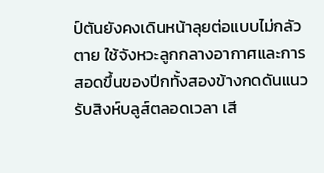ป์ตันยังคงเดินหน้าลุยต่อแบบไม่กลัวตาย ใช้จังหวะลูกกลางอากาศและการสอดขึ้นของปีกทั้งสองข้างกดดันแนวรับสิงห์บลูส์ตลอดเวลา เสี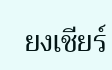ยงเชียร์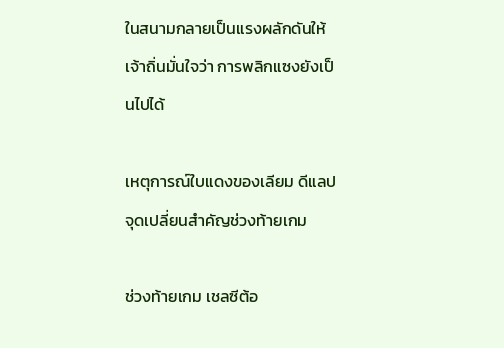ในสนามกลายเป็นแรงผลักดันให้เจ้าถิ่นมั่นใจว่า การพลิกแซงยังเป็นไปได้

เหตุการณ์ใบแดงของเลียม ดีแลป จุดเปลี่ยนสำคัญช่วงท้ายเกม

ช่วงท้ายเกม เชลซีต้อ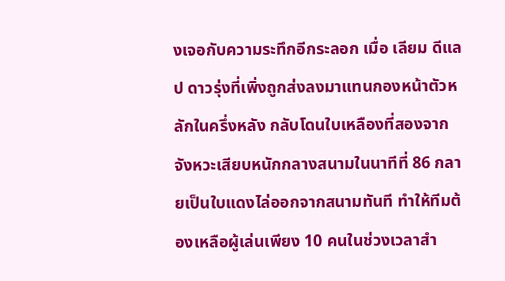งเจอกับความระทึกอีกระลอก เมื่อ เลียม ดีแลป ดาวรุ่งที่เพิ่งถูกส่งลงมาแทนกองหน้าตัวหลักในครึ่งหลัง กลับโดนใบเหลืองที่สองจากจังหวะเสียบหนักกลางสนามในนาทีที่ 86 กลายเป็นใบแดงไล่ออกจากสนามทันที ทำให้ทีมต้องเหลือผู้เล่นเพียง 10 คนในช่วงเวลาสำ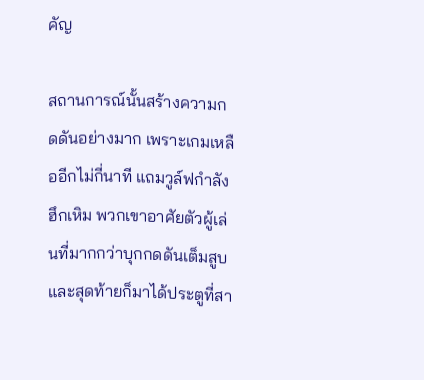คัญ

สถานการณ์นั้นสร้างความกดดันอย่างมาก เพราะเกมเหลืออีกไม่กี่นาที แถมวูล์ฟกำลังฮึกเหิม พวกเขาอาศัยตัวผู้เล่นที่มากกว่าบุกกดดันเต็มสูบ และสุดท้ายก็มาได้ประตูที่สา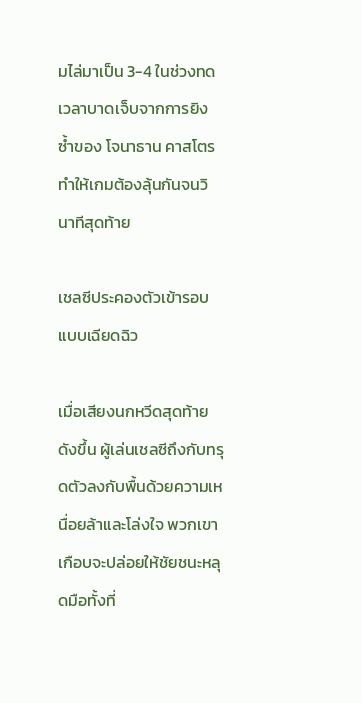มไล่มาเป็น 3-4 ในช่วงทดเวลาบาดเจ็บจากการยิงซ้ำของ โจนาธาน คาสโตร ทำให้เกมต้องลุ้นกันจนวินาทีสุดท้าย

เชลซีประคองตัวเข้ารอบแบบเฉียดฉิว

เมื่อเสียงนกหวีดสุดท้ายดังขึ้น ผู้เล่นเชลซีถึงกับทรุดตัวลงกับพื้นด้วยความเหนื่อยล้าและโล่งใจ พวกเขาเกือบจะปล่อยให้ชัยชนะหลุดมือทั้งที่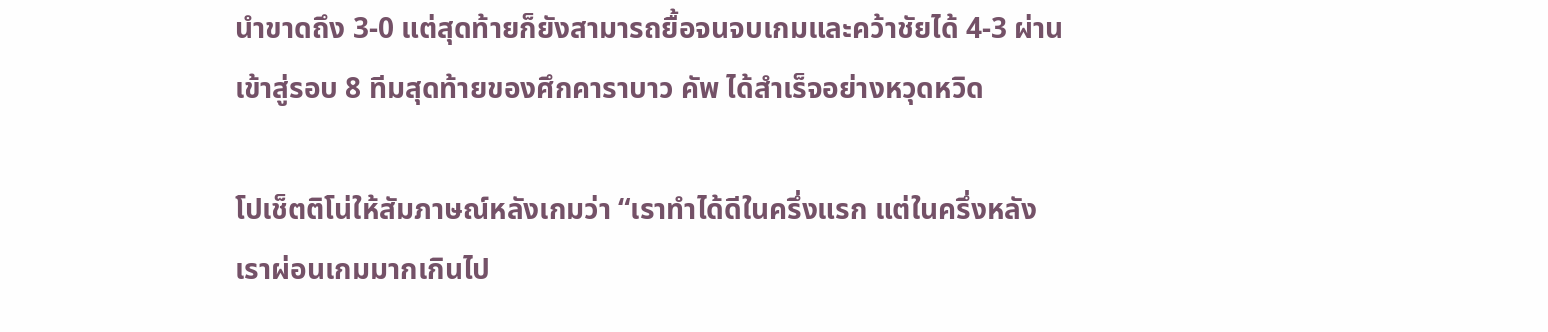นำขาดถึง 3-0 แต่สุดท้ายก็ยังสามารถยื้อจนจบเกมและคว้าชัยได้ 4-3 ผ่านเข้าสู่รอบ 8 ทีมสุดท้ายของศึกคาราบาว คัพ ได้สำเร็จอย่างหวุดหวิด

โปเช็ตติโน่ให้สัมภาษณ์หลังเกมว่า “เราทำได้ดีในครึ่งแรก แต่ในครึ่งหลังเราผ่อนเกมมากเกินไป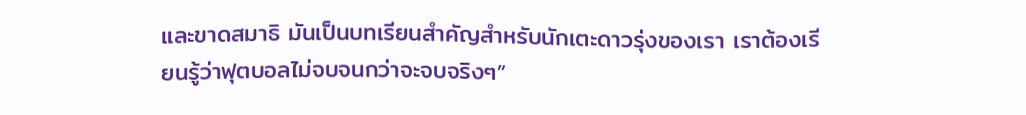และขาดสมาธิ มันเป็นบทเรียนสำคัญสำหรับนักเตะดาวรุ่งของเรา เราต้องเรียนรู้ว่าฟุตบอลไม่จบจนกว่าจะจบจริงๆ”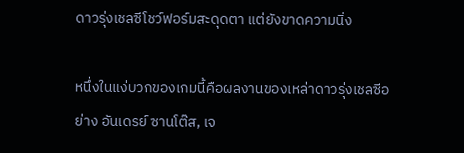ดาวรุ่งเชลซีโชว์ฟอร์มสะดุดตา แต่ยังขาดความนิ่ง

หนึ่งในแง่บวกของเกมนี้คือผลงานของเหล่าดาวรุ่งเชลซีอย่าง อันเดรย์ ซานโต๊ส, เจ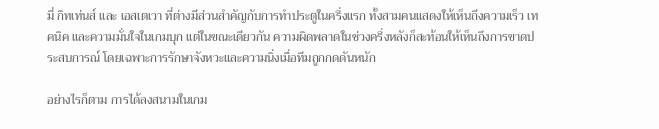มี่ กิทเท่นส์ และ เอสเตเวา ที่ต่างมีส่วนสำคัญกับการทำประตูในครึ่งแรก ทั้งสามคนแสดงให้เห็นถึงความเร็ว เทคนิค และความมั่นใจในเกมบุก แต่ในขณะเดียวกัน ความผิดพลาดในช่วงครึ่งหลังก็สะท้อนให้เห็นถึงการขาดประสบการณ์ โดยเฉพาะการรักษาจังหวะและความนิ่งเมื่อทีมถูกกดดันหนัก

อย่างไรก็ตาม การได้ลงสนามในเกม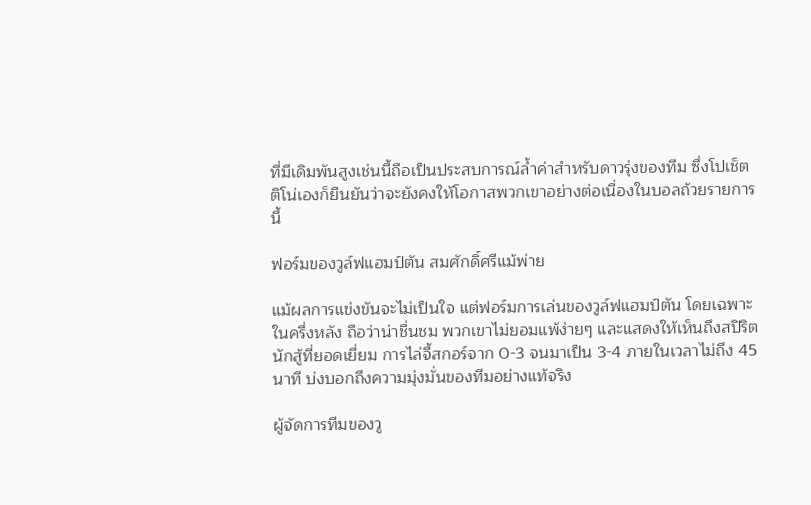ที่มีเดิมพันสูงเช่นนี้ถือเป็นประสบการณ์ล้ำค่าสำหรับดาวรุ่งของทีม ซึ่งโปเช็ตติโน่เองก็ยืนยันว่าจะยังคงให้โอกาสพวกเขาอย่างต่อเนื่องในบอลถ้วยรายการนี้

ฟอร์มของวูล์ฟแฮมป์ตัน สมศักดิ์ศรีแม้พ่าย

แม้ผลการแข่งขันจะไม่เป็นใจ แต่ฟอร์มการเล่นของวูล์ฟแฮมป์ตัน โดยเฉพาะในครึ่งหลัง ถือว่าน่าชื่นชม พวกเขาไม่ยอมแพ้ง่ายๆ และแสดงให้เห็นถึงสปิริตนักสู้ที่ยอดเยี่ยม การไล่จี้สกอร์จาก 0-3 จนมาเป็น 3-4 ภายในเวลาไม่ถึง 45 นาที บ่งบอกถึงความมุ่งมั่นของทีมอย่างแท้จริง

ผู้จัดการทีมของวู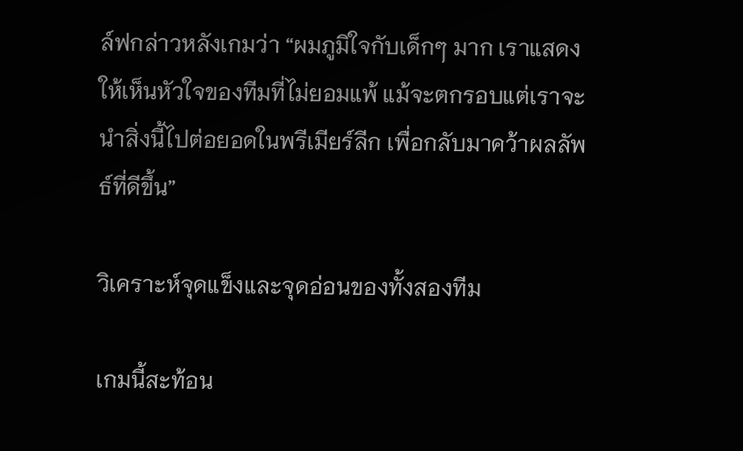ล์ฟกล่าวหลังเกมว่า “ผมภูมิใจกับเด็กๆ มาก เราแสดงให้เห็นหัวใจของทีมที่ไม่ยอมแพ้ แม้จะตกรอบแต่เราจะนำสิ่งนี้ไปต่อยอดในพรีเมียร์ลีก เพื่อกลับมาคว้าผลลัพธ์ที่ดีขึ้น”

วิเคราะห์จุดแข็งและจุดอ่อนของทั้งสองทีม

เกมนี้สะท้อน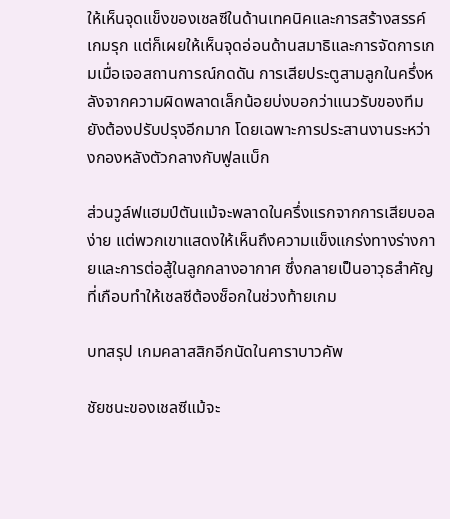ให้เห็นจุดแข็งของเชลซีในด้านเทคนิคและการสร้างสรรค์เกมรุก แต่ก็เผยให้เห็นจุดอ่อนด้านสมาธิและการจัดการเกมเมื่อเจอสถานการณ์กดดัน การเสียประตูสามลูกในครึ่งหลังจากความผิดพลาดเล็กน้อยบ่งบอกว่าแนวรับของทีมยังต้องปรับปรุงอีกมาก โดยเฉพาะการประสานงานระหว่างกองหลังตัวกลางกับฟูลแบ็ก

ส่วนวูล์ฟแฮมป์ตันแม้จะพลาดในครึ่งแรกจากการเสียบอลง่าย แต่พวกเขาแสดงให้เห็นถึงความแข็งแกร่งทางร่างกายและการต่อสู้ในลูกกลางอากาศ ซึ่งกลายเป็นอาวุธสำคัญที่เกือบทำให้เชลซีต้องช็อกในช่วงท้ายเกม

บทสรุป เกมคลาสสิกอีกนัดในคาราบาวคัพ

ชัยชนะของเชลซีแม้จะ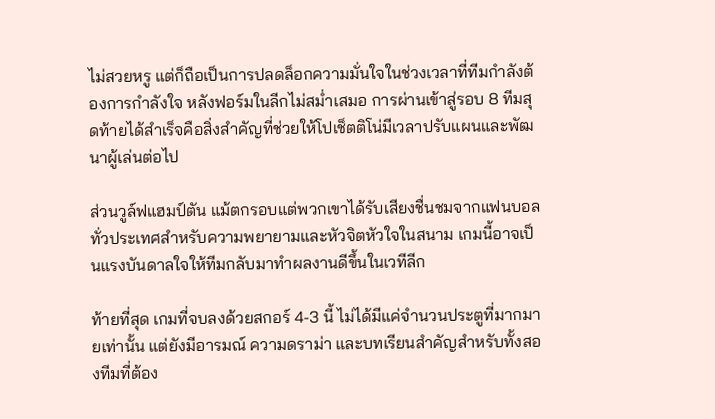ไม่สวยหรู แต่ก็ถือเป็นการปลดล็อกความมั่นใจในช่วงเวลาที่ทีมกำลังต้องการกำลังใจ หลังฟอร์มในลีกไม่สม่ำเสมอ การผ่านเข้าสู่รอบ 8 ทีมสุดท้ายได้สำเร็จคือสิ่งสำคัญที่ช่วยให้โปเช็ตติโน่มีเวลาปรับแผนและพัฒนาผู้เล่นต่อไป

ส่วนวูล์ฟแฮมป์ตัน แม้ตกรอบแต่พวกเขาได้รับเสียงชื่นชมจากแฟนบอลทั่วประเทศสำหรับความพยายามและหัวจิตหัวใจในสนาม เกมนี้อาจเป็นแรงบันดาลใจให้ทีมกลับมาทำผลงานดีขึ้นในเวทีลีก

ท้ายที่สุด เกมที่จบลงด้วยสกอร์ 4-3 นี้ ไม่ได้มีแค่จำนวนประตูที่มากมายเท่านั้น แต่ยังมีอารมณ์ ความดราม่า และบทเรียนสำคัญสำหรับทั้งสองทีมที่ต้อง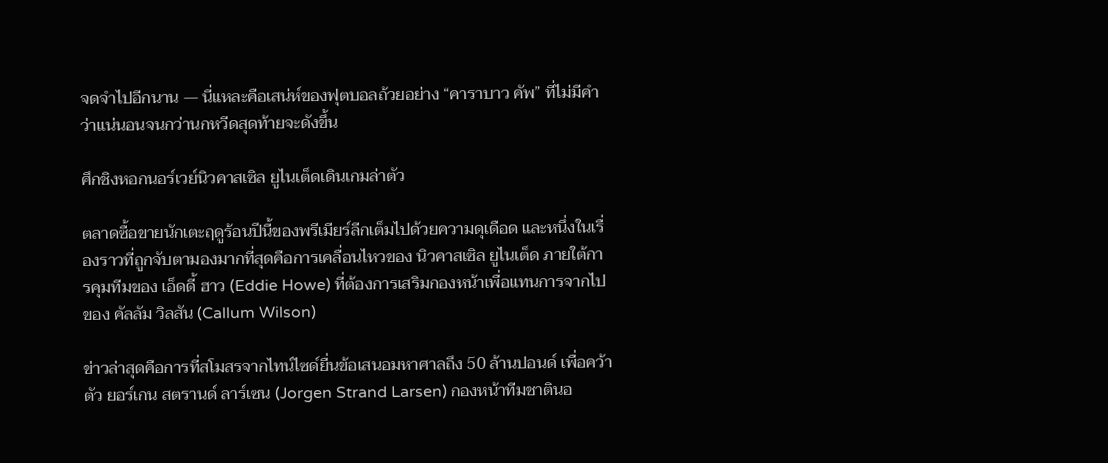จดจำไปอีกนาน — นี่แหละคือเสน่ห์ของฟุตบอลถ้วยอย่าง “คาราบาว คัพ” ที่ไม่มีคำว่าแน่นอนจนกว่านกหวีดสุดท้ายจะดังขึ้น

ศึกชิงหอกนอร์เวย์นิวคาสเซิล ยูไนเต็ดเดินเกมล่าตัว

ตลาดซื้อขายนักเตะฤดูร้อนปีนี้ของพรีเมียร์ลีกเต็มไปด้วยความดุเดือด และหนึ่งในเรื่องราวที่ถูกจับตามองมากที่สุดคือการเคลื่อนไหวของ นิวคาสเซิล ยูไนเต็ด ภายใต้การคุมทีมของ เอ็ดดี้ ฮาว (Eddie Howe) ที่ต้องการเสริมกองหน้าเพื่อแทนการจากไปของ คัลลัม วิลสัน (Callum Wilson)

ข่าวล่าสุดคือการที่สโมสรจากไทน์ไซด์ยื่นข้อเสนอมหาศาลถึง 50 ล้านปอนด์ เพื่อคว้าตัว ยอร์เกน สตรานด์ ลาร์เซน (Jorgen Strand Larsen) กองหน้าทีมชาตินอ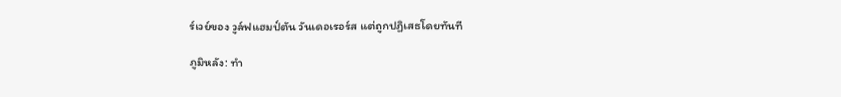ร์เวย์ของ วูล์ฟแฮมป์ตัน วันเดอเรอร์ส แต่ถูกปฏิเสธโดยทันที

ภูมิหลัง: ทำ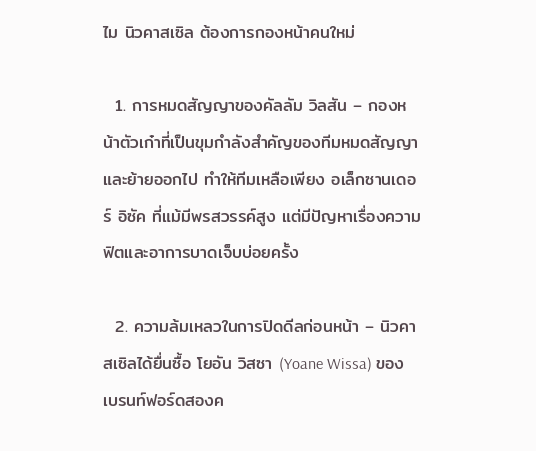ไม นิวคาสเซิล ต้องการกองหน้าคนใหม่

  1. การหมดสัญญาของคัลลัม วิลสัน – กองหน้าตัวเก๋าที่เป็นขุมกำลังสำคัญของทีมหมดสัญญาและย้ายออกไป ทำให้ทีมเหลือเพียง อเล็กซานเดอร์ อิซัค ที่แม้มีพรสวรรค์สูง แต่มีปัญหาเรื่องความฟิตและอาการบาดเจ็บบ่อยครั้ง

  2. ความล้มเหลวในการปิดดีลก่อนหน้า – นิวคาสเซิลได้ยื่นซื้อ โยอัน วิสซา (Yoane Wissa) ของเบรนท์ฟอร์ดสองค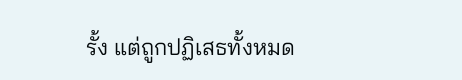รั้ง แต่ถูกปฏิเสธทั้งหมด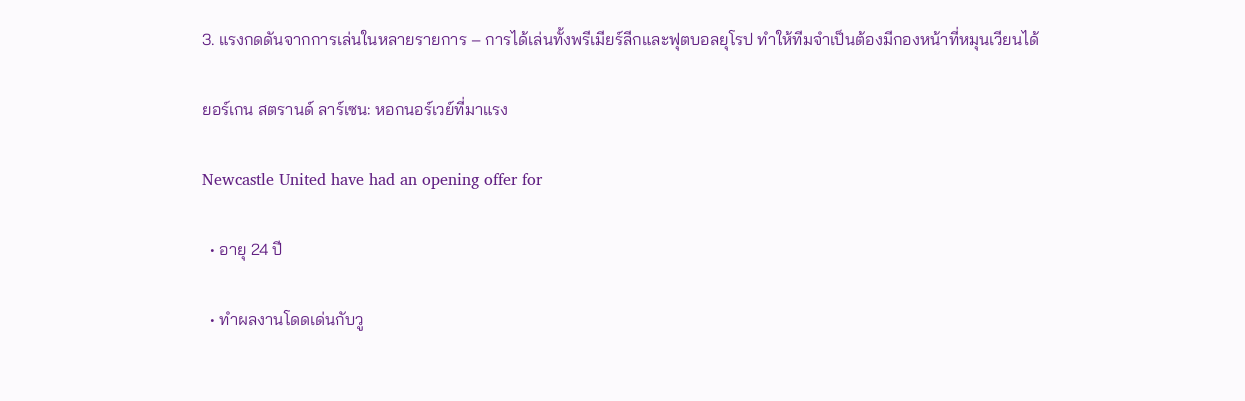3. แรงกดดันจากการเล่นในหลายรายการ – การได้เล่นทั้งพรีเมียร์ลีกและฟุตบอลยุโรป ทำให้ทีมจำเป็นต้องมีกองหน้าที่หมุนเวียนได้

ยอร์เกน สตรานด์ ลาร์เซน: หอกนอร์เวย์ที่มาแรง

Newcastle United have had an opening offer for

  • อายุ 24 ปี

  • ทำผลงานโดดเด่นกับวู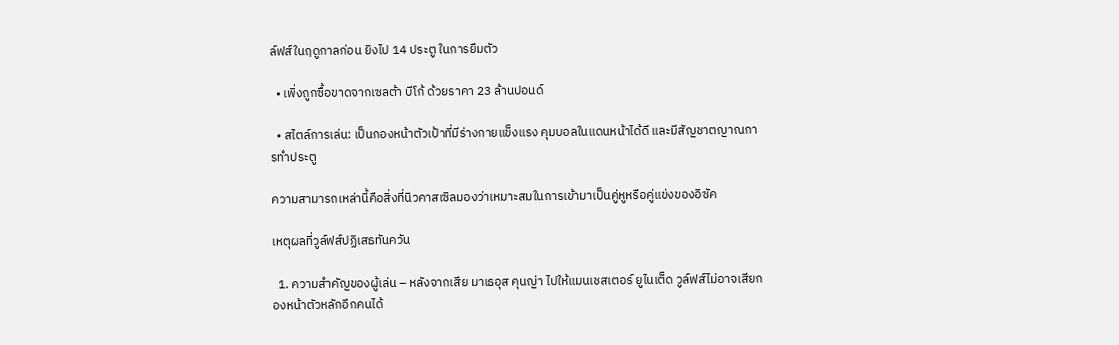ล์ฟส์ในฤดูกาลก่อน ยิงไป 14 ประตู ในการยืมตัว

  • เพิ่งถูกซื้อขาดจากเซลต้า บีโก้ ด้วยราคา 23 ล้านปอนด์

  • สไตล์การเล่น: เป็นกองหน้าตัวเป้าที่มีร่างกายแข็งแรง คุมบอลในแดนหน้าได้ดี และมีสัญชาตญาณการทำประตู

ความสามารถเหล่านี้คือสิ่งที่นิวคาสเซิลมองว่าเหมาะสมในการเข้ามาเป็นคู่หูหรือคู่แข่งของอิซัค

เหตุผลที่วูล์ฟส์ปฏิเสธทันควัน

  1. ความสำคัญของผู้เล่น – หลังจากเสีย มาเธอุส คุนญ่า ไปให้แมนเชสเตอร์ ยูไนเต็ด วูล์ฟส์ไม่อาจเสียกองหน้าตัวหลักอีกคนได้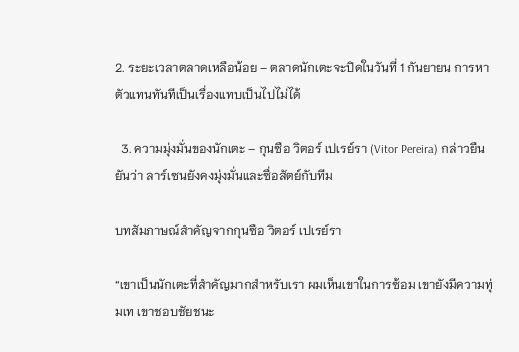2. ระยะเวลาตลาดเหลือน้อย – ตลาดนักเตะจะปิดในวันที่ 1 กันยายน การหาตัวแทนทันทีเป็นเรื่องแทบเป็นไปไม่ได้

  3. ความมุ่งมั่นของนักเตะ – กุนซือ วิตอร์ เปเรย์รา (Vitor Pereira) กล่าวยืนยันว่า ลาร์เซนยังคงมุ่งมั่นและซื่อสัตย์กับทีม

บทสัมภาษณ์สำคัญจากกุนซือ วิตอร์ เปเรย์รา

“เขาเป็นนักเตะที่สำคัญมากสำหรับเรา ผมเห็นเขาในการซ้อม เขายังมีความทุ่มเท เขาชอบชัยชนะ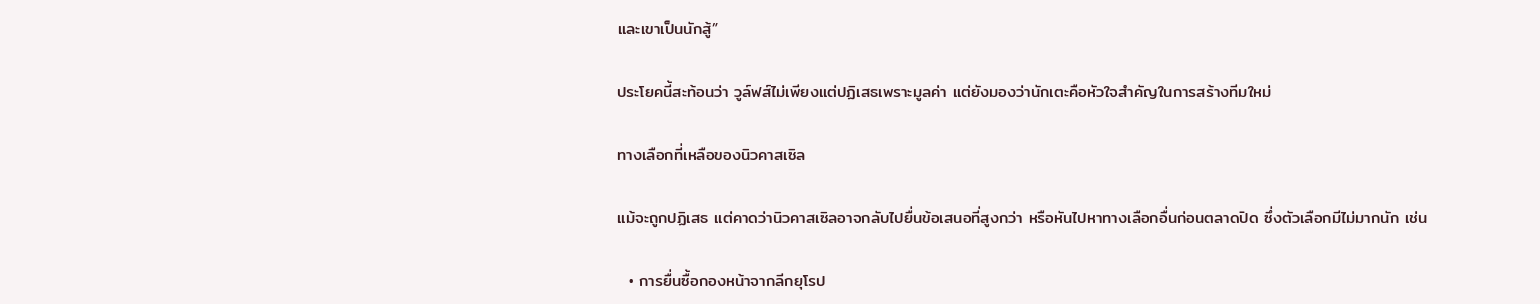และเขาเป็นนักสู้”

ประโยคนี้สะท้อนว่า วูล์ฟส์ไม่เพียงแต่ปฏิเสธเพราะมูลค่า แต่ยังมองว่านักเตะคือหัวใจสำคัญในการสร้างทีมใหม่

ทางเลือกที่เหลือของนิวคาสเซิล

แม้จะถูกปฏิเสธ แต่คาดว่านิวคาสเซิลอาจกลับไปยื่นข้อเสนอที่สูงกว่า หรือหันไปหาทางเลือกอื่นก่อนตลาดปิด ซึ่งตัวเลือกมีไม่มากนัก เช่น

  • การยื่นซื้อกองหน้าจากลีกยุโรป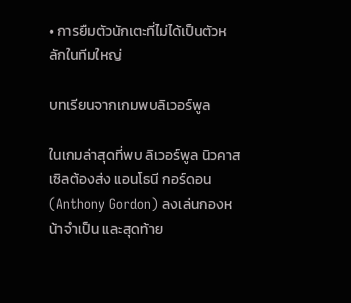• การยืมตัวนักเตะที่ไม่ได้เป็นตัวหลักในทีมใหญ่

บทเรียนจากเกมพบลิเวอร์พูล

ในเกมล่าสุดที่พบ ลิเวอร์พูล นิวคาสเซิลต้องส่ง แอนโธนี กอร์ดอน (Anthony Gordon) ลงเล่นกองหน้าจำเป็น และสุดท้าย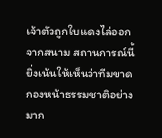เจ้าตัวถูกใบแดงไล่ออกจากสนาม สถานการณ์นี้ยิ่งเน้นให้เห็นว่าทีมขาดกองหน้าธรรมชาติอย่างมาก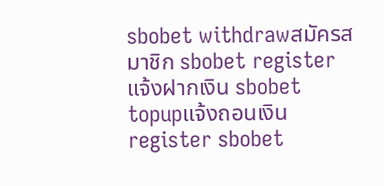sbobet withdrawสมัครสมาชิก sbobet registerแจ้งฝากเงิน sbobet topupแจ้งถอนเงิน
register sbobet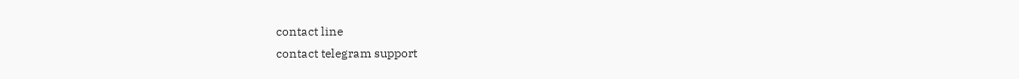contact line
contact telegram support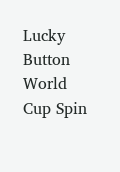Lucky Button World Cup Spin